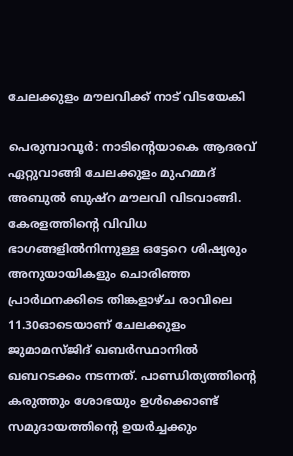ചേലക്കുളം മൗലവിക്ക് നാട് വിടയേകി

പെരുമ്പാവൂര്‍: നാടിന്‍റെയാകെ ആദരവ് ഏറ്റുവാങ്ങി ചേലക്കുളം മുഹമ്മദ് അബുല്‍ ബുഷ്‌റ മൗലവി വിടവാങ്ങി. കേരളത്തിന്റെ വിവിധ ഭാഗങ്ങളില്‍നിന്നുള്ള ഒട്ടേറെ ശിഷ്യരും അനുയായികളും ചൊരിഞ്ഞ പ്രാർഥനക്കിടെ തിങ്കളാഴ്ച രാവിലെ 11.30ഓടെയാണ് ചേലക്കുളം ജുമാമസ്ജിദ് ഖബർസ്ഥാനിൽ ഖബറടക്കം നടന്നത്. പാണ്ഡിത്യത്തിന്റെ കരുത്തും ശോഭയും ഉൾക്കൊണ്ട് സമുദായത്തിന്റെ ഉയര്‍ച്ചക്കും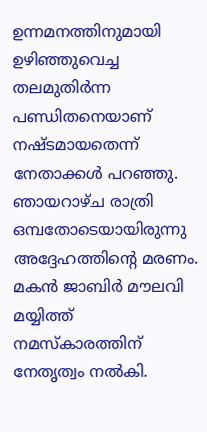ഉന്നമനത്തിനുമായി ഉഴിഞ്ഞുവെച്ച തലമുതിര്‍ന്ന പണ്ഡിതനെയാണ് നഷ്ടമായതെന്ന് നേതാക്കള്‍ പറഞ്ഞു. ഞായറാഴ്ച രാത്രി ഒമ്പതോടെയായിരുന്നു അദ്ദേഹത്തിന്‍റെ മരണം. മകൻ ജാബിർ മൗലവി മയ്യിത്ത് നമസ്കാരത്തിന് നേതൃത്വം നൽകി.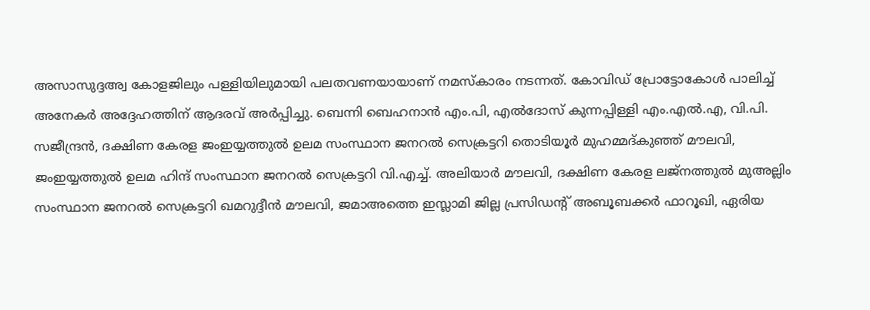അസാസുദ്ദഅ്വ കോളജിലും പള്ളിയിലുമായി പലതവണയായാണ് നമസ്കാരം നടന്നത്. കോവിഡ് പ്രോട്ടോകോൾ പാലിച്ച് അനേകർ അദ്ദേഹത്തിന് ആദരവ് അർപ്പിച്ചു. ബെന്നി ബെഹനാൻ എം.പി, എൽദോസ് കുന്നപ്പിള്ളി എം.എൽ.എ, വി.പി. സജീന്ദ്രൻ, ദക്ഷിണ കേരള ജംഇയ്യത്തുൽ ഉലമ സംസ്ഥാന ജനറൽ സെക്രട്ടറി തൊടിയൂർ മുഹമ്മദ്കുഞ്ഞ് മൗലവി, ജംഇയ്യത്തുൽ ഉലമ ഹിന്ദ് സംസ്ഥാന ജനറൽ സെക്രട്ടറി വി.എച്ച്. അലിയാർ മൗലവി, ദക്ഷിണ കേരള ലജ്നത്തുൽ മുഅല്ലിം സംസ്ഥാന ജനറൽ സെക്രട്ടറി ഖമറുദ്ദീൻ മൗലവി, ജമാഅത്തെ ഇസ്ലാമി ജില്ല പ്രസിഡന്‍റ് അബൂബക്കർ ഫാറൂഖി, ഏരിയ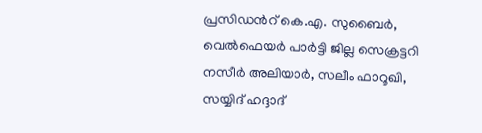പ്രസിഡന്‍റ് കെ.എ. സുബൈർ, വെൽഫെയർ പാർട്ടി ജില്ല സെക്രട്ടറി നസീർ അലിയാർ, സലീം ഫാറൂഖി, സയ്യിദ് ഹദ്ദാദ്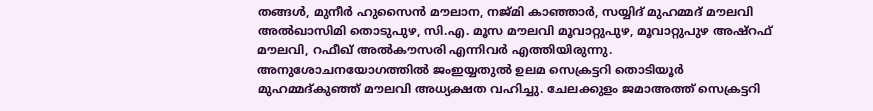തങ്ങൾ, മുനീർ ഹുസൈൻ മൗലാന, നജ്മി കാഞ്ഞാർ, സയ്യിദ് മുഹമ്മദ് മൗലവി അൽഖാസിമി തൊടുപുഴ, സി.എ. മൂസ മൗലവി മൂവാറ്റുപുഴ, മൂവാറ്റുപുഴ അഷ്റഫ് മൗലവി, റഫീഖ് അൽകൗസരി എന്നിവർ എത്തിയിരുന്നു. അനുശോചനയോഗത്തിൽ ജംഇയ്യതുൽ ഉലമ സെക്രട്ടറി തൊടിയൂർ മുഹമ്മദ്കുഞ്ഞ് മൗലവി അധ്യക്ഷത വഹിച്ചു. ചേലക്കുളം ജമാഅത്ത് സെക്രട്ടറി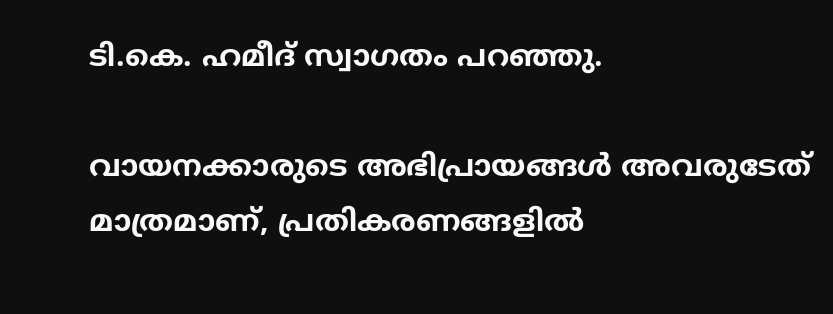ടി.കെ. ഹമീദ് സ്വാഗതം പറഞ്ഞു.

വായനക്കാരുടെ അഭിപ്രായങ്ങള്‍ അവരുടേത് മാത്രമാണ്, പ്രതികരണങ്ങളിൽ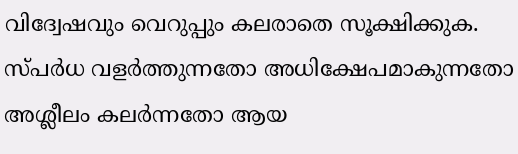വിദ്വേഷവും വെറുപ്പും കലരാതെ സൂക്ഷിക്കുക. സ്പർധ വളർത്തുന്നതോ അധിക്ഷേപമാകുന്നതോ അശ്ലീലം കലർന്നതോ ആയ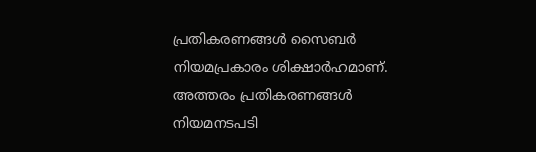പ്രതികരണങ്ങൾ സൈബർ നിയമപ്രകാരം ശിക്ഷാർഹമാണ്. അത്തരം പ്രതികരണങ്ങൾ നിയമനടപടി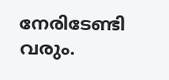നേരിടേണ്ടി വരും.